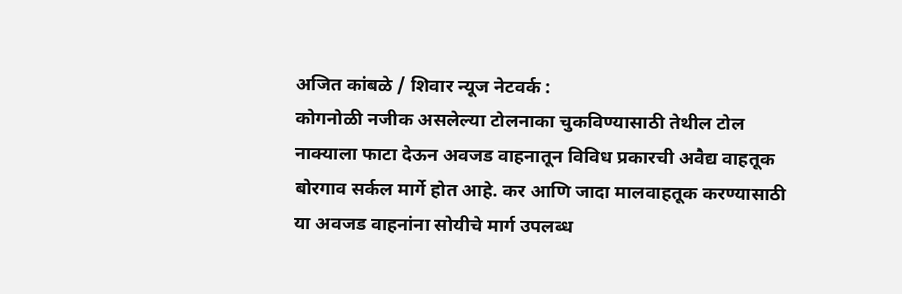अजित कांबळे / शिवार न्यूज नेटवर्क :
कोगनोळी नजीक असलेल्या टोलनाका चुकविण्यासाठी तेथील टोल नाक्याला फाटा देऊन अवजड वाहनातून विविध प्रकारची अवैद्य वाहतूक बोरगाव सर्कल मार्गे होत आहे. कर आणि जादा मालवाहतूक करण्यासाठी या अवजड वाहनांना सोयीचे मार्ग उपलब्ध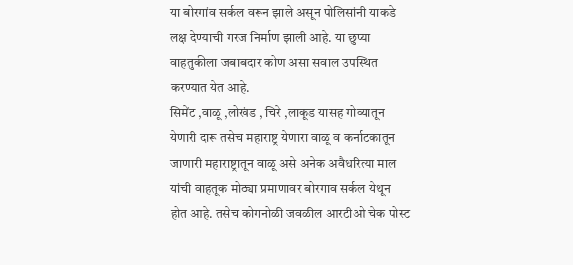या बोरगांव सर्कल वरून झाले असून पोलिसांनी याकडे लक्ष देण्याची गरज निर्माण झाली आहे. या छुप्या वाहतुकीला जबाबदार कोण असा सवाल उपस्थित करण्यात येत आहे.
सिमेंट ,वाळू ,लोखंड , चिरे ,लाकूड यासह गोव्यातून येणारी दारू तसेच महाराष्ट्र येणारा वाळू व कर्नाटकातून जाणारी महाराष्ट्रातून वाळू असे अनेक अवैधरित्या माल यांची वाहतूक मोठ्या प्रमाणावर बोरगाव सर्कल येथून होत आहे. तसेच कोगनोळी जवळील आरटीओ चेक पोस्ट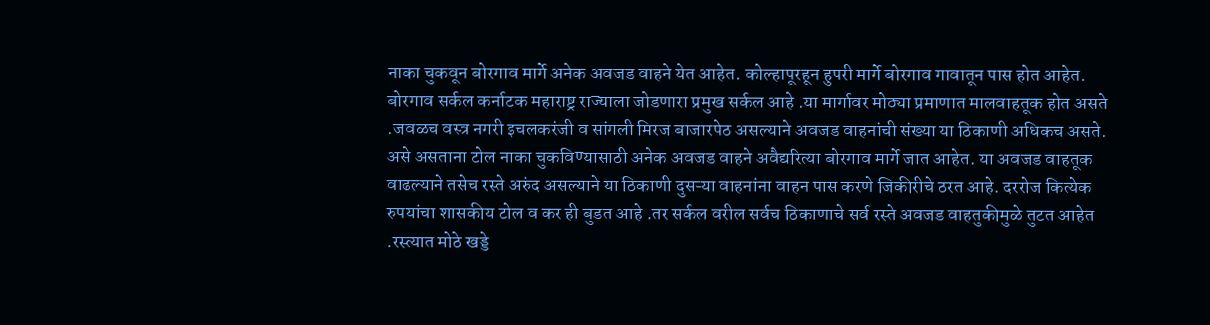नाका चुकवून बोरगाव मार्गे अनेक अवजड वाहने येत आहेत. कोल्हापूरहून हुपरी मार्गे बोरगाव गावातून पास होत आहेत.
बोरगाव सर्कल कर्नाटक महाराष्ट्र राज्याला जोडणारा प्रमुख सर्कल आहे .या मार्गावर मोठ्या प्रमाणात मालवाहतूक होत असते .जवळच वस्त्र नगरी इचलकरंजी व सांगली मिरज बाजारपेठ असल्याने अवजड वाहनांची संख्या या ठिकाणी अधिकच असते. असे असताना टोल नाका चुकविण्यासाठी अनेक अवजड वाहने अवैद्यरित्या बोरगाव मार्गे जात आहेत. या अवजड वाहतूक वाढल्याने तसेच रस्ते अरुंद असल्याने या ठिकाणी दुसऱ्या वाहनांना वाहन पास करणे जिकीरीचे ठरत आहे. दररोज कित्येक रुपयांचा शासकीय टोल व कर ही बुडत आहे .तर सर्कल वरील सर्वच ठिकाणाचे सर्व रस्ते अवजड वाहतुकीमुळे तुटत आहेत .रस्त्यात मोठे खड्डे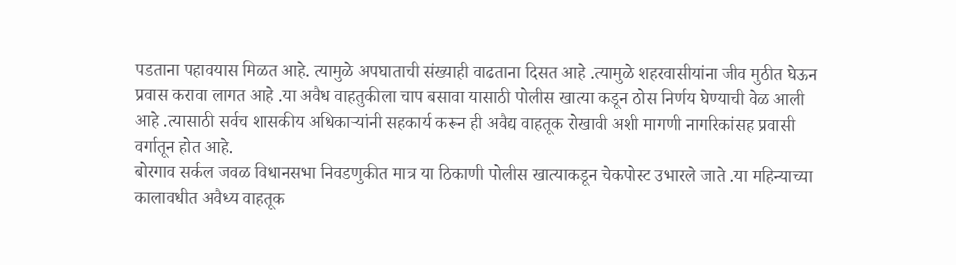पडताना पहावयास मिळत आहे. त्यामुळे अपघाताची संख्याही वाढताना दिसत आहे .त्यामुळे शहरवासीयांना जीव मुठीत घेऊन प्रवास करावा लागत आहे .या अवैध वाहतुकीला चाप बसावा यासाठी पोलीस खात्या कडून ठोस निर्णय घेण्याची वेळ आली आहे .त्यासाठी सर्वच शासकीय अधिकाऱ्यांनी सहकार्य करून ही अवैद्य वाहतूक रोखावी अशी मागणी नागरिकांसह प्रवासी वर्गातून होत आहे.
बोरगाव सर्कल जवळ विधानसभा निवडणुकीत मात्र या ठिकाणी पोलीस खात्याकडून चेकपोस्ट उभारले जाते .या महिन्याच्या कालावधीत अवैध्य वाहतूक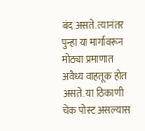बंद असते. त्यानंतर पुन्हा या मार्गावरून मोठ्या प्रमाणात अवैध्य वाहतूक होत असते. या ठिकाणी चेक पोस्ट असल्यास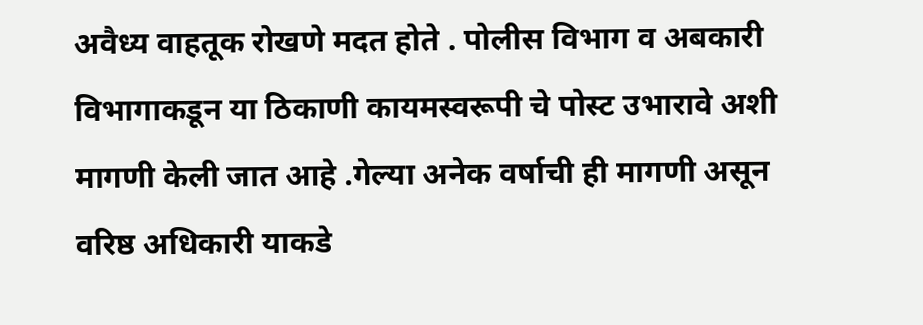अवैध्य वाहतूक रोखणे मदत होते . पोलीस विभाग व अबकारी विभागाकडून या ठिकाणी कायमस्वरूपी चे पोस्ट उभारावे अशी मागणी केली जात आहे .गेल्या अनेक वर्षाची ही मागणी असून वरिष्ठ अधिकारी याकडे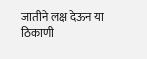जातीने लक्ष देऊन या ठिकाणी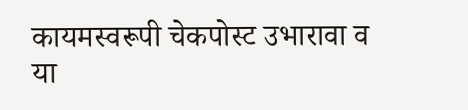कायमस्वरूपी चेकपोस्ट उभारावा व या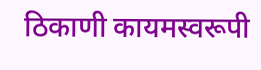ठिकाणी कायमस्वरूपी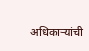अधिकाऱ्यांची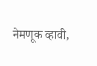नेमणूक व्हावी,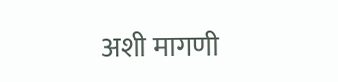अशी मागणी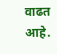वाढत आहे.